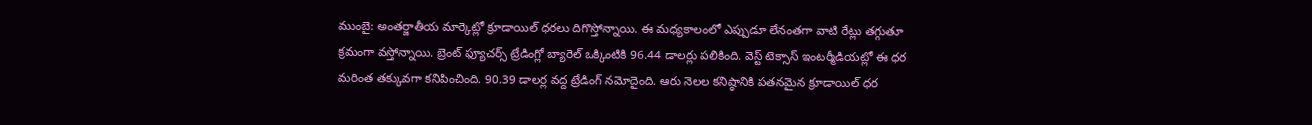ముంబై: అంతర్జాతీయ మార్కెట్లో క్రూడాయిల్ ధరలు దిగొస్తోన్నాయి. ఈ మధ్యకాలంలో ఎప్పుడూ లేనంతగా వాటి రేట్లు తగ్గుతూ క్రమంగా వస్తోన్నాయి. బ్రెంట్ ఫ్యూచర్స్ ట్రేడింగ్లో బ్యారెల్ ఒక్కింటికి 96.44 డాలర్లు పలికింది. వెస్ట్ టెక్సాస్ ఇంటర్మీడియట్లో ఈ ధర మరింత తక్కువగా కనిపించింది. 90.39 డాలర్ల వద్ద ట్రేడింగ్ నమోదైంది. ఆరు నెలల కనిష్ఠానికి పతనమైన క్రూడాయిల్ ధర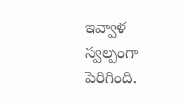ఇవ్వాళ స్వల్పంగా పెరిగింది.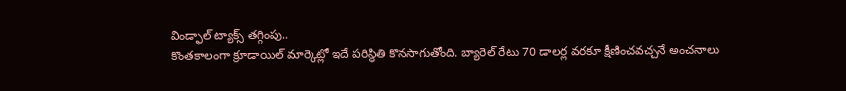విండ్ఫాల్ ట్యాక్స్ తగ్గింపు..
కొంతకాలంగా క్రూడాయిల్ మార్కెట్లో ఇదే పరిస్థితి కొనసాగుతోంది. బ్యారెల్ రేటు 70 డాలర్ల వరకూ క్షీణించవచ్చనే అంచనాలు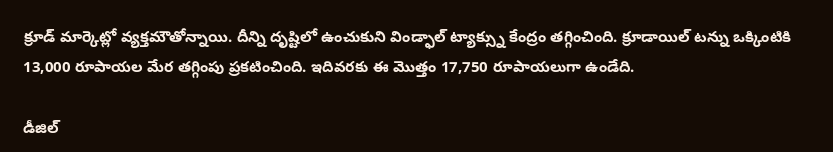క్రూడ్ మార్కెట్లో వ్యక్తమౌతోన్నాయి. దీన్ని దృష్టిలో ఉంచుకుని విండ్ఫాల్ ట్యాక్స్ను కేంద్రం తగ్గించింది. క్రూడాయిల్ టన్ను ఒక్కింటికి 13,000 రూపాయల మేర తగ్గింపు ప్రకటించింది. ఇదివరకు ఈ మొత్తం 17,750 రూపాయలుగా ఉండేది.

డీజిల్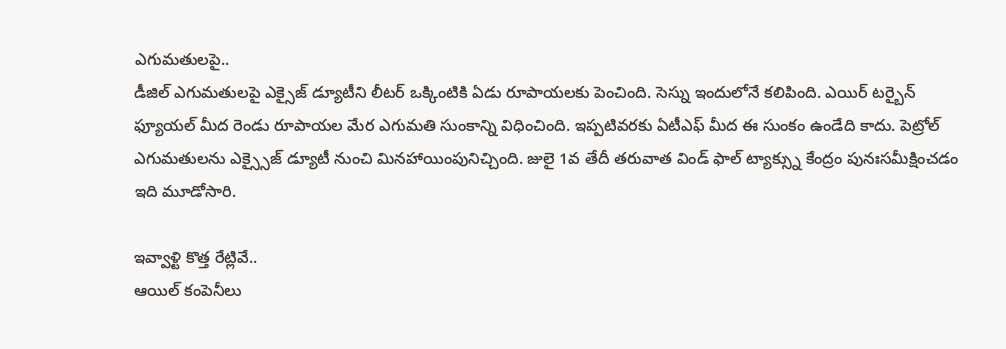ఎగుమతులపై..
డీజిల్ ఎగుమతులపై ఎక్సైజ్ డ్యూటీని లీటర్ ఒక్కింటికి ఏడు రూపాయలకు పెంచింది. సెస్ను ఇందులోనే కలిపింది. ఎయిర్ టర్బైన్ ఫ్యూయల్ మీద రెండు రూపాయల మేర ఎగుమతి సుంకాన్ని విధించింది. ఇప్పటివరకు ఏటీఎఫ్ మీద ఈ సుంకం ఉండేది కాదు. పెట్రోల్ ఎగుమతులను ఎక్స్సైజ్ డ్యూటీ నుంచి మినహాయింపునిచ్చింది. జులై 1వ తేదీ తరువాత విండ్ ఫాల్ ట్యాక్స్ను కేంద్రం పునఃసమీక్షించడం ఇది మూడోసారి.

ఇవ్వాళ్టి కొత్త రేట్లివే..
ఆయిల్ కంపెనీలు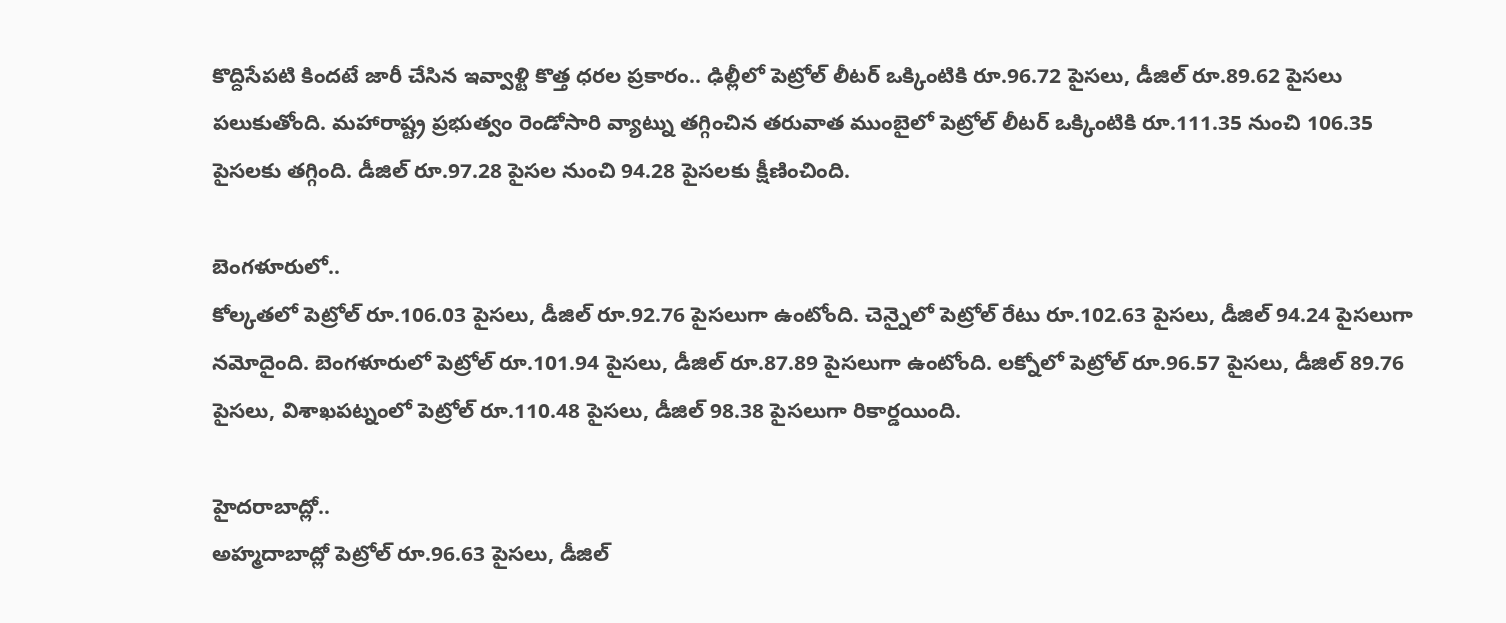కొద్దిసేపటి కిందటే జారీ చేసిన ఇవ్వాళ్టి కొత్త ధరల ప్రకారం.. ఢిల్లీలో పెట్రోల్ లీటర్ ఒక్కింటికి రూ.96.72 పైసలు, డీజిల్ రూ.89.62 పైసలు పలుకుతోంది. మహారాష్ట్ర ప్రభుత్వం రెండోసారి వ్యాట్ను తగ్గించిన తరువాత ముంబైలో పెట్రోల్ లీటర్ ఒక్కింటికి రూ.111.35 నుంచి 106.35 పైసలకు తగ్గింది. డీజిల్ రూ.97.28 పైసల నుంచి 94.28 పైసలకు క్షీణించింది.

బెంగళూరులో..
కోల్కతలో పెట్రోల్ రూ.106.03 పైసలు, డీజిల్ రూ.92.76 పైసలుగా ఉంటోంది. చెన్నైలో పెట్రోల్ రేటు రూ.102.63 పైసలు, డీజిల్ 94.24 పైసలుగా నమోదైంది. బెంగళూరులో పెట్రోల్ రూ.101.94 పైసలు, డీజిల్ రూ.87.89 పైసలుగా ఉంటోంది. లక్నోలో పెట్రోల్ రూ.96.57 పైసలు, డీజిల్ 89.76 పైసలు, విశాఖపట్నంలో పెట్రోల్ రూ.110.48 పైసలు, డీజిల్ 98.38 పైసలుగా రికార్డయింది.

హైదరాబాద్లో..
అహ్మదాబాద్లో పెట్రోల్ రూ.96.63 పైసలు, డీజిల్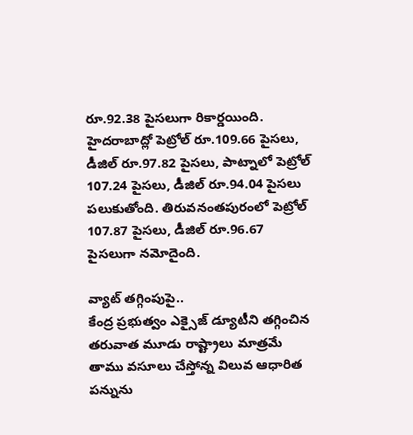రూ.92.38 పైసలుగా రికార్డయింది. హైదరాబాద్లో పెట్రోల్ రూ.109.66 పైసలు, డీజిల్ రూ.97.82 పైసలు, పాట్నాలో పెట్రోల్ 107.24 పైసలు, డీజిల్ రూ.94.04 పైసలు పలుకుతోంది. తిరువనంతపురంలో పెట్రోల్ 107.87 పైసలు, డీజిల్ రూ.96.67 పైసలుగా నమోదైంది.

వ్యాట్ తగ్గింపుపై..
కేంద్ర ప్రభుత్వం ఎక్సైజ్ డ్యూటీని తగ్గించిన తరువాత మూడు రాష్ట్రాలు మాత్రమే తాము వసూలు చేస్తోన్న విలువ ఆధారిత పన్నును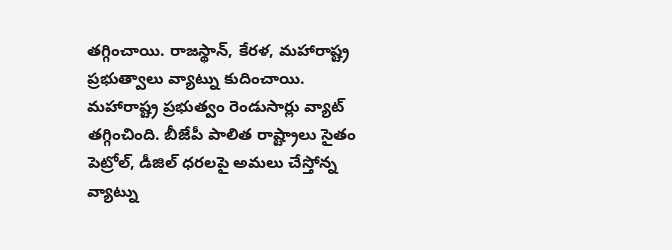తగ్గించాయి. రాజస్థాన్, కేరళ, మహారాష్ట్ర ప్రభుత్వాలు వ్యాట్ను కుదించాయి. మహారాష్ట్ర ప్రభుత్వం రెండుసార్లు వ్యాట్ తగ్గించింది. బీజేపీ పాలిత రాష్ట్రాలు సైతం పెట్రోల్, డీజిల్ ధరలపై అమలు చేస్తోన్న వ్యాట్ను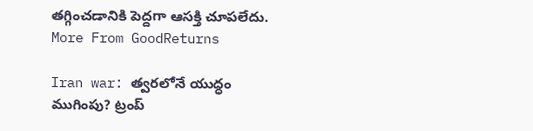తగ్గించడానికి పెద్దగా ఆసక్తి చూపలేదు.
More From GoodReturns

Iran war: త్వరలోనే యుద్ధం ముగింపు? ట్రంప్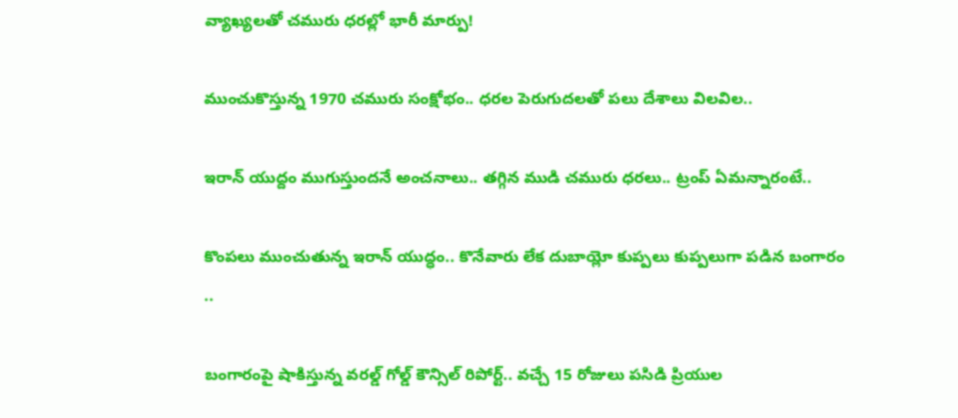వ్యాఖ్యలతో చమురు ధరల్లో భారీ మార్పు!

ముంచుకొస్తున్న 1970 చమురు సంక్షోభం.. ధరల పెరుగుదలతో పలు దేశాలు విలవిల..

ఇరాన్ యుద్దం ముగుస్తుందనే అంచనాలు.. తగ్గిన ముడి చమురు ధరలు.. ట్రంప్ ఏమన్నారంటే..

కొంపలు ముంచుతున్న ఇరాన్ యుద్ధం.. కొనేవారు లేక దుబాయ్లో కుప్పలు కుప్పలుగా పడిన బంగారం ..

బంగారంపై షాకిస్తున్న వరల్డ్ గోల్డ్ కౌన్సిల్ రిపోర్ట్.. వచ్చే 15 రోజులు పసిడి ప్రియుల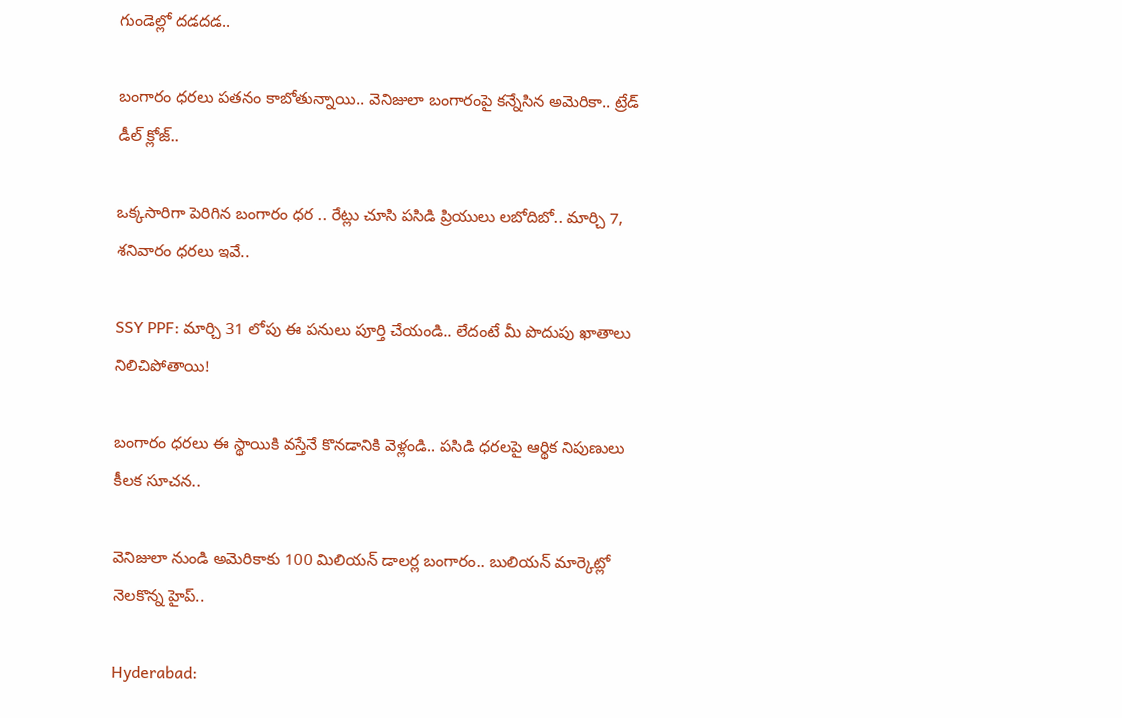గుండెల్లో దడదడ..

బంగారం ధరలు పతనం కాబోతున్నాయి.. వెనిజులా బంగారంపై కన్నేసిన అమెరికా.. ట్రేడ్ డీల్ క్లోజ్..

ఒక్కసారిగా పెరిగిన బంగారం ధర .. రేట్లు చూసి పసిడి ప్రియులు లబోదిబో.. మార్చి 7, శనివారం ధరలు ఇవే..

SSY PPF: మార్చి 31 లోపు ఈ పనులు పూర్తి చేయండి.. లేదంటే మీ పొదుపు ఖాతాలు నిలిచిపోతాయి!

బంగారం ధరలు ఈ స్థాయికి వస్తేనే కొనడానికి వెళ్లండి.. పసిడి ధరలపై ఆర్థిక నిపుణులు కీలక సూచన..

వెనిజులా నుండి అమెరికాకు 100 మిలియన్ డాలర్ల బంగారం.. బులియన్ మార్కెట్లో నెలకొన్న హైప్..

Hyderabad: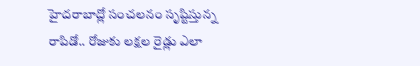హైదరాబాద్లో సంచలనం సృష్టిస్తున్న రాపిడో.. రోజుకు లక్షల రైడ్లు ఎలా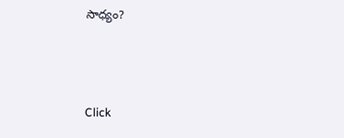సాధ్యం?



Click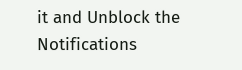it and Unblock the Notifications